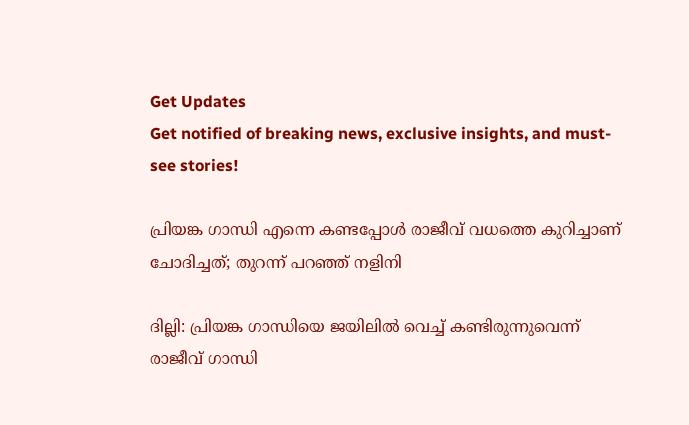Get Updates
Get notified of breaking news, exclusive insights, and must-see stories!

പ്രിയങ്ക ഗാന്ധി എന്നെ കണ്ടപ്പോള്‍ രാജീവ് വധത്തെ കുറിച്ചാണ് ചോദിച്ചത്; തുറന്ന് പറഞ്ഞ് നളിനി

ദില്ലി: പ്രിയങ്ക ഗാന്ധിയെ ജയിലില്‍ വെച്ച് കണ്ടിരുന്നുവെന്ന് രാജീവ് ഗാന്ധി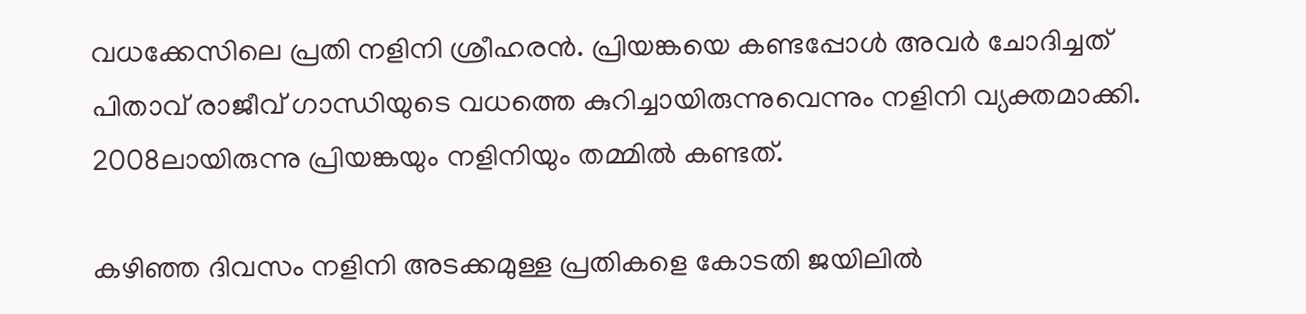വധക്കേസിലെ പ്രതി നളിനി ശ്രീഹരന്‍. പ്രിയങ്കയെ കണ്ടപ്പോള്‍ അവര്‍ ചോദിച്ചത് പിതാവ് രാജീവ് ഗാന്ധിയുടെ വധത്തെ കുറിച്ചായിരുന്നുവെന്നും നളിനി വ്യക്തമാക്കി. 2008ലായിരുന്നു പ്രിയങ്കയും നളിനിയും തമ്മില്‍ കണ്ടത്.

കഴിഞ്ഞ ദിവസം നളിനി അടക്കമുള്ള പ്രതികളെ കോടതി ജയിലില്‍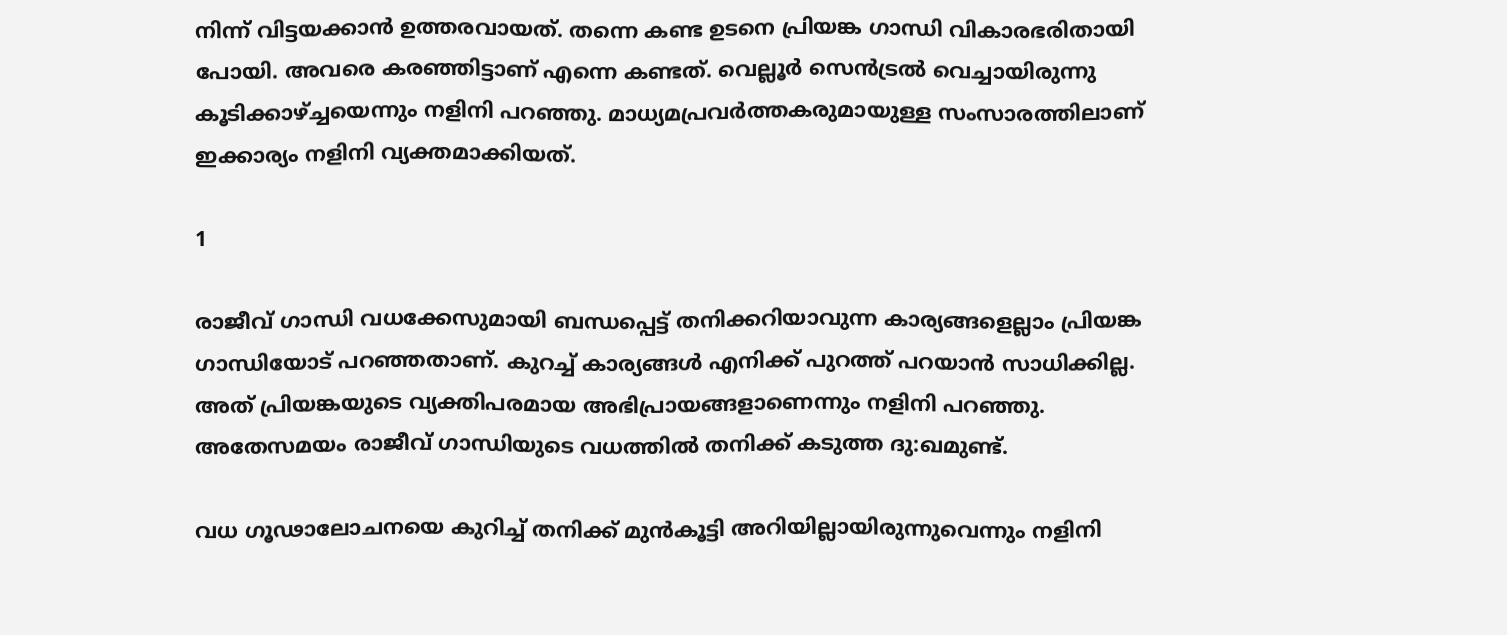നിന്ന് വിട്ടയക്കാന്‍ ഉത്തരവായത്. തന്നെ കണ്ട ഉടനെ പ്രിയങ്ക ഗാന്ധി വികാരഭരിതായി പോയി. അവരെ കരഞ്ഞിട്ടാണ് എന്നെ കണ്ടത്. വെല്ലൂര്‍ സെന്‍ട്രല്‍ വെച്ചായിരുന്നു കൂടിക്കാഴ്ച്ചയെന്നും നളിനി പറഞ്ഞു. മാധ്യമപ്രവര്‍ത്തകരുമായുള്ള സംസാരത്തിലാണ് ഇക്കാര്യം നളിനി വ്യക്തമാക്കിയത്.

1

രാജീവ് ഗാന്ധി വധക്കേസുമായി ബന്ധപ്പെട്ട് തനിക്കറിയാവുന്ന കാര്യങ്ങളെല്ലാം പ്രിയങ്ക ഗാന്ധിയോട് പറഞ്ഞതാണ്. കുറച്ച് കാര്യങ്ങള്‍ എനിക്ക് പുറത്ത് പറയാന്‍ സാധിക്കില്ല. അത് പ്രിയങ്കയുടെ വ്യക്തിപരമായ അഭിപ്രായങ്ങളാണെന്നും നളിനി പറഞ്ഞു. അതേസമയം രാജീവ് ഗാന്ധിയുടെ വധത്തില്‍ തനിക്ക് കടുത്ത ദു:ഖമുണ്ട്.

വധ ഗൂഢാലോചനയെ കുറിച്ച് തനിക്ക് മുന്‍കൂട്ടി അറിയില്ലായിരുന്നുവെന്നും നളിനി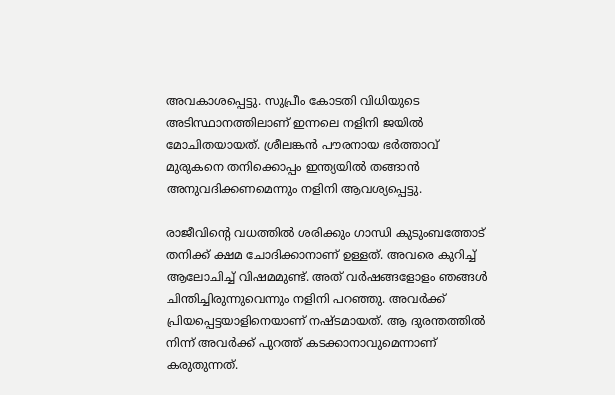അവകാശപ്പെട്ടു. സുപ്രീം കോടതി വിധിയുടെ അടിസ്ഥാനത്തിലാണ് ഇന്നലെ നളിനി ജയില്‍ മോചിതയായത്. ശ്രീലങ്കന്‍ പൗരനായ ഭര്‍ത്താവ് മുരുകനെ തനിക്കൊപ്പം ഇന്ത്യയില്‍ തങ്ങാന്‍ അനുവദിക്കണമെന്നും നളിനി ആവശ്യപ്പെട്ടു.

രാജീവിന്റെ വധത്തില്‍ ശരിക്കും ഗാന്ധി കുടുംബത്തോട് തനിക്ക് ക്ഷമ ചോദിക്കാനാണ് ഉള്ളത്. അവരെ കുറിച്ച് ആലോചിച്ച് വിഷമമുണ്ട്. അത് വര്‍ഷങ്ങളോളം ഞങ്ങള്‍ ചിന്തിച്ചിരുന്നുവെന്നും നളിനി പറഞ്ഞു. അവര്‍ക്ക് പ്രിയപ്പെട്ടയാളിനെയാണ് നഷ്ടമായത്. ആ ദുരന്തത്തില്‍ നിന്ന് അവര്‍ക്ക് പുറത്ത് കടക്കാനാവുമെന്നാണ് കരുതുന്നത്.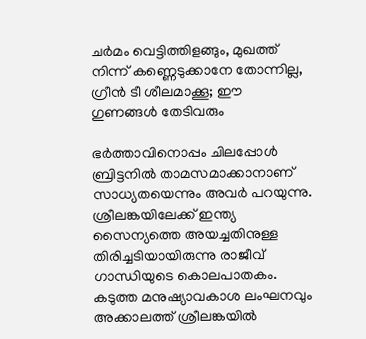ചര്‍മം വെട്ടിത്തിളങ്ങും, മുഖത്ത് നിന്ന് കണ്ണെടുക്കാനേ തോന്നില്ല, ഗ്രീന്‍ ടീ ശീലമാക്കൂ; ഈ ഗുണങ്ങള്‍ തേടിവരും

ഭര്‍ത്താവിനൊപ്പം ചിലപ്പോള്‍ ബ്രിട്ടനില്‍ താമസമാക്കാനാണ് സാധ്യതയെന്നും അവര്‍ പറയുന്നു. ശ്രീലങ്കയിലേക്ക് ഇന്ത്യ സൈന്യത്തെ അയച്ചതിനുള്ള തിരിച്ചടിയായിരുന്നു രാജീവ് ഗാന്ധിയുടെ കൊലപാതകം. കടുത്ത മനുഷ്യാവകാശ ലംഘനവും അക്കാലത്ത് ശ്രീലങ്കയില്‍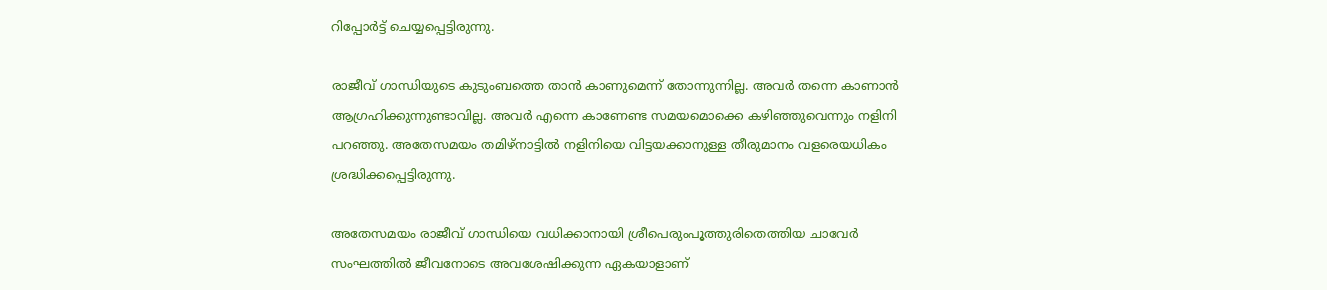റിപ്പോര്‍ട്ട് ചെയ്യപ്പെട്ടിരുന്നു.

രാജീവ് ഗാന്ധിയുടെ കുടുംബത്തെ താന്‍ കാണുമെന്ന് തോന്നുന്നില്ല. അവര്‍ തന്നെ കാണാന്‍ ആഗ്രഹിക്കുന്നുണ്ടാവില്ല. അവര്‍ എന്നെ കാണേണ്ട സമയമൊക്കെ കഴിഞ്ഞുവെന്നും നളിനി പറഞ്ഞു. അതേസമയം തമിഴ്‌നാട്ടില്‍ നളിനിയെ വിട്ടയക്കാനുള്ള തീരുമാനം വളരെയധികം ശ്രദ്ധിക്കപ്പെട്ടിരുന്നു.

അതേസമയം രാജീവ് ഗാന്ധിയെ വധിക്കാനായി ശ്രീപെരുംപൂത്തുരിതെത്തിയ ചാവേര്‍ സംഘത്തില്‍ ജീവനോടെ അവശേഷിക്കുന്ന ഏകയാളാണ്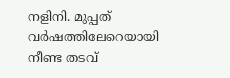നളിനി. മുപ്പത് വര്‍ഷത്തിലേറെയായി നീണ്ട തടവ്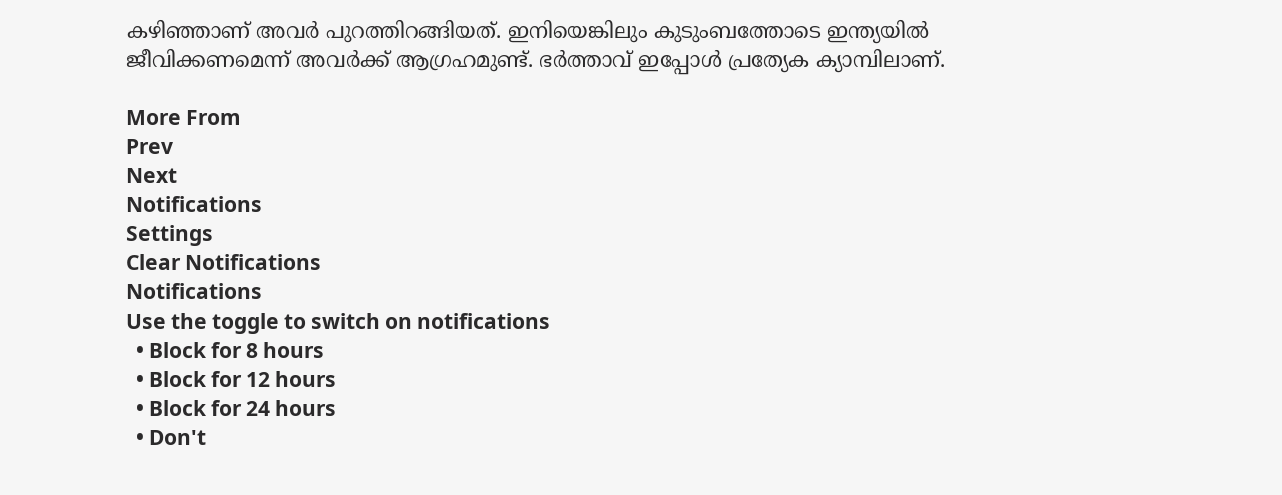കഴിഞ്ഞാണ് അവര്‍ പുറത്തിറങ്ങിയത്. ഇനിയെങ്കിലും കുടുംബത്തോടെ ഇന്ത്യയില്‍ ജീവിക്കണമെന്ന് അവര്‍ക്ക് ആഗ്രഹമുണ്ട്. ഭര്‍ത്താവ് ഇപ്പോള്‍ പ്രത്യേക ക്യാമ്പിലാണ്.

More From
Prev
Next
Notifications
Settings
Clear Notifications
Notifications
Use the toggle to switch on notifications
  • Block for 8 hours
  • Block for 12 hours
  • Block for 24 hours
  • Don't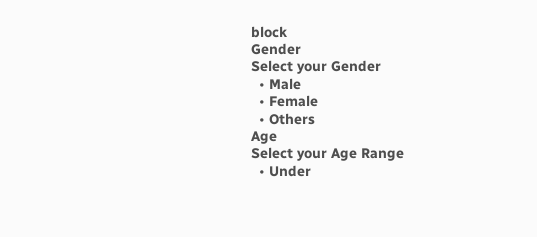block
Gender
Select your Gender
  • Male
  • Female
  • Others
Age
Select your Age Range
  • Under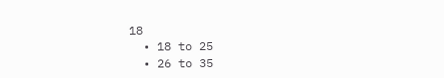18
  • 18 to 25
  • 26 to 35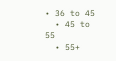• 36 to 45
  • 45 to 55
  • 55+